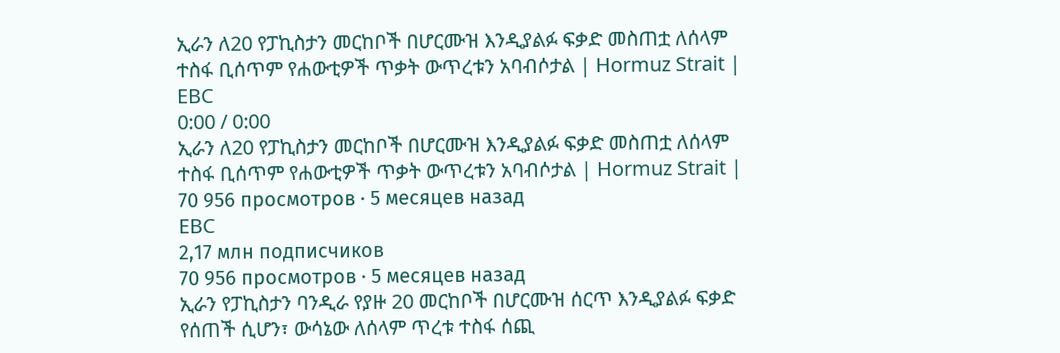ኢራን ለ20 የፓኪስታን መርከቦች በሆርሙዝ እንዲያልፉ ፍቃድ መስጠቷ ለሰላም ተስፋ ቢሰጥም የሐውቲዎች ጥቃት ውጥረቱን አባብሶታል | Hormuz Strait |
EBC
0:00 / 0:00
ኢራን ለ20 የፓኪስታን መርከቦች በሆርሙዝ እንዲያልፉ ፍቃድ መስጠቷ ለሰላም ተስፋ ቢሰጥም የሐውቲዎች ጥቃት ውጥረቱን አባብሶታል | Hormuz Strait |
70 956 просмотров · 5 месяцев назад
EBC
2,17 млн подписчиков
70 956 просмотров · 5 месяцев назад
ኢራን የፓኪስታን ባንዲራ የያዙ 20 መርከቦች በሆርሙዝ ሰርጥ እንዲያልፉ ፍቃድ የሰጠች ሲሆን፣ ውሳኔው ለሰላም ጥረቱ ተስፋ ሰጪ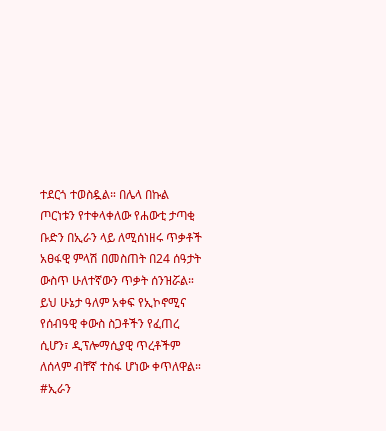ተደርጎ ተወስዷል። በሌላ በኩል ጦርነቱን የተቀላቀለው የሐውቲ ታጣቂ ቡድን በኢራን ላይ ለሚሰነዘሩ ጥቃቶች አፀፋዊ ምላሽ በመስጠት በ24 ሰዓታት ውስጥ ሁለተኛውን ጥቃት ሰንዝሯል። ይህ ሁኔታ ዓለም አቀፍ የኢኮኖሚና የሰብዓዊ ቀውስ ስጋቶችን የፈጠረ ሲሆን፣ ዲፕሎማሲያዊ ጥረቶችም ለሰላም ብቸኛ ተስፋ ሆነው ቀጥለዋል።
#ኢራን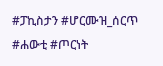#ፓኪስታን #ሆርሙዝ_ሰርጥ #ሐውቲ #ጦርነት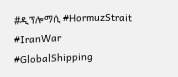#ዲፕሎማሲ #HormuzStrait #IranWar #GlobalShipping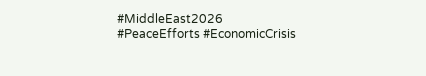#MiddleEast2026 #PeaceEfforts #EconomicCrisis